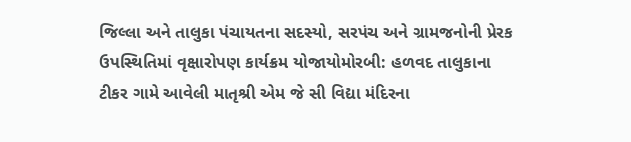જિલ્લા અને તાલુકા પંચાયતના સદસ્યો, સરપંચ અને ગ્રામજનોની પ્રેરક ઉપસ્થિતિમાં વૃક્ષારોપણ કાર્યક્રમ યોજાયોમોરબી: હળવદ તાલુકાના ટીકર ગામે આવેલી માતૃશ્રી એમ જે સી વિદ્યા મંદિરના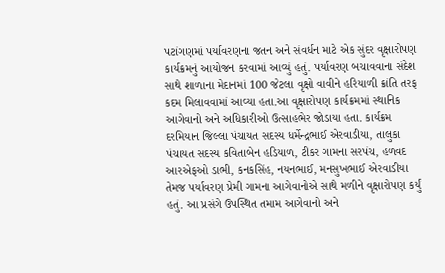પટાંગણમાં પર્યાવરણના જતન અને સંવર્ધન માટે એક સુંદર વૃક્ષારોપણ કાર્યક્રમનું આયોજન કરવામાં આવ્યું હતું. પર્યાવરણ બચાવવાના સંદેશ સાથે શાળાના મેદાનમાં 100 જેટલા વૃક્ષો વાવીને હરિયાળી ક્રાંતિ તરફ કદમ મિલાવવામાં આવ્યા હતા.આ વૃક્ષારોપણ કાર્યક્રમમાં સ્થાનિક આગેવાનો અને અધિકારીઓ ઉત્સાહભેર જોડાયા હતા. કાર્યક્રમ દરમિયાન જિલ્લા પંચાયત સદસ્ય ધર્મેન્દ્રભાઈ એરવાડીયા, તાલુકા પંચાયત સદસ્ય કવિતાબેન હડિયાળ, ટીકર ગામના સરપંચ, હળવદ આરએફઓ ડાભી, કનકસિંહ, નયનભાઈ, મનસુખભાઈ એરવાડીયા તેમજ પર્યાવરણ પ્રેમી ગામના આગેવાનોએ સાથે મળીને વૃક્ષારોપણ કર્યું હતું. આ પ્રસંગે ઉપસ્થિત તમામ આગેવાનો અને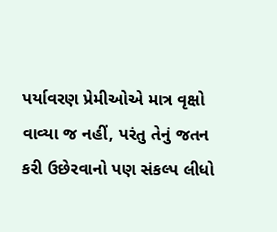પર્યાવરણ પ્રેમીઓએ માત્ર વૃક્ષો વાવ્યા જ નહીં, પરંતુ તેનું જતન કરી ઉછેરવાનો પણ સંકલ્પ લીધો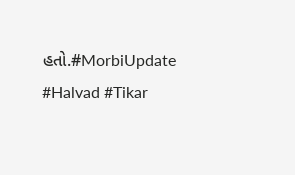હતો.#MorbiUpdate #Halvad #Tikar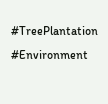#TreePlantation #Environment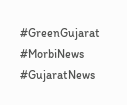#GreenGujarat #MorbiNews #GujaratNews